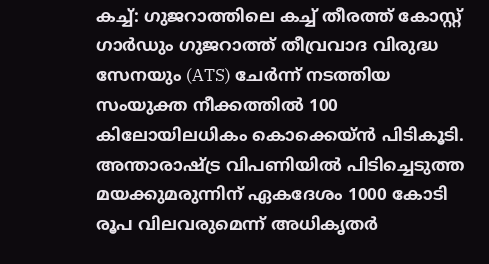കച്ച്: ഗുജറാത്തിലെ കച്ച് തീരത്ത് കോസ്റ്റ് ഗാർഡും ഗുജറാത്ത് തീവ്രവാദ വിരുദ്ധ സേനയും (ATS) ചേർന്ന് നടത്തിയ സംയുക്ത നീക്കത്തിൽ 100 കിലോയിലധികം കൊക്കെയ്ൻ പിടികൂടി. അന്താരാഷ്ട്ര വിപണിയിൽ പിടിച്ചെടുത്ത മയക്കുമരുന്നിന് ഏകദേശം 1000 കോടി രൂപ വിലവരുമെന്ന് അധികൃതർ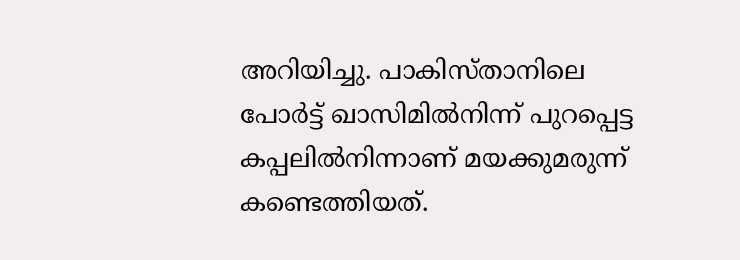അറിയിച്ചു. പാകിസ്താനിലെ പോർട്ട് ഖാസിമിൽനിന്ന് പുറപ്പെട്ട കപ്പലിൽനിന്നാണ് മയക്കുമരുന്ന് കണ്ടെത്തിയത്.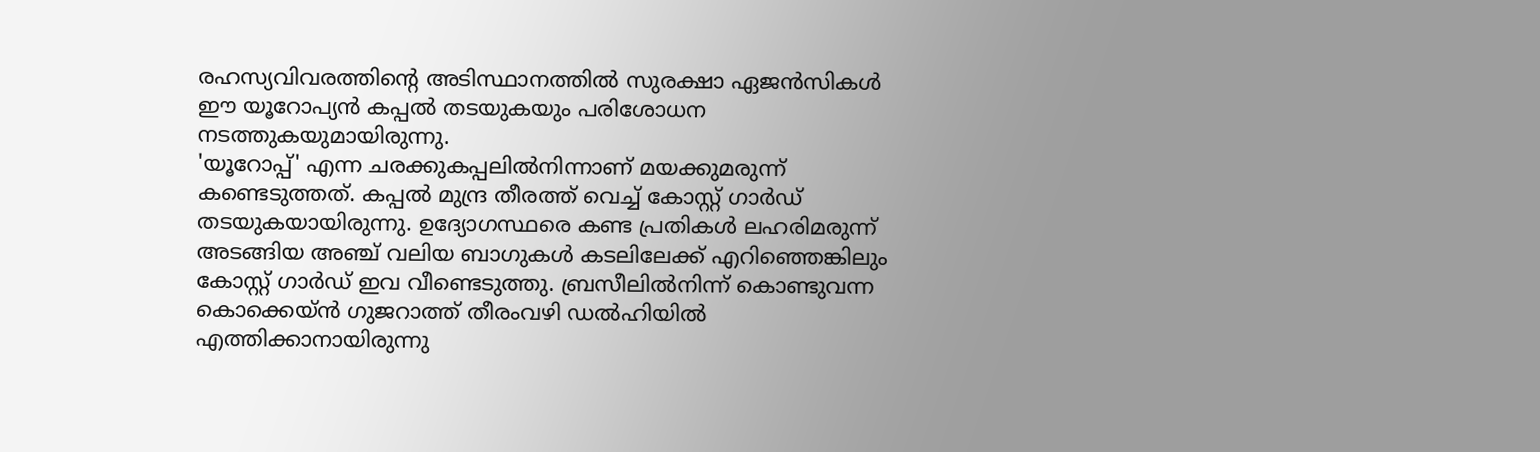രഹസ്യവിവരത്തിന്റെ അടിസ്ഥാനത്തിൽ സുരക്ഷാ ഏജൻസികൾ ഈ യൂറോപ്യൻ കപ്പൽ തടയുകയും പരിശോധന നടത്തുകയുമായിരുന്നു.
'യൂറോപ്പ്' എന്ന ചരക്കുകപ്പലിൽനിന്നാണ് മയക്കുമരുന്ന് കണ്ടെടുത്തത്. കപ്പൽ മുന്ദ്ര തീരത്ത് വെച്ച് കോസ്റ്റ് ഗാർഡ് തടയുകയായിരുന്നു. ഉദ്യോഗസ്ഥരെ കണ്ട പ്രതികൾ ലഹരിമരുന്ന് അടങ്ങിയ അഞ്ച് വലിയ ബാഗുകൾ കടലിലേക്ക് എറിഞ്ഞെങ്കിലും കോസ്റ്റ് ഗാർഡ് ഇവ വീണ്ടെടുത്തു. ബ്രസീലിൽനിന്ന് കൊണ്ടുവന്ന കൊക്കെയ്ൻ ഗുജറാത്ത് തീരംവഴി ഡൽഹിയിൽ എത്തിക്കാനായിരുന്നു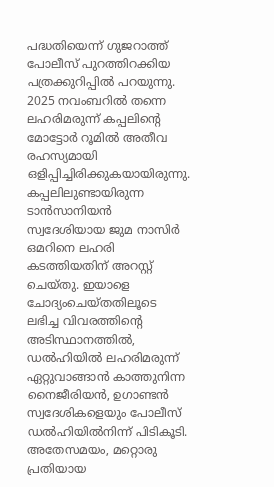പദ്ധതിയെന്ന് ഗുജറാത്ത് പോലീസ് പുറത്തിറക്കിയ പത്രക്കുറിപ്പിൽ പറയുന്നു. 2025 നവംബറിൽ തന്നെ ലഹരിമരുന്ന് കപ്പലിന്റെ മോട്ടോർ റൂമിൽ അതീവ രഹസ്യമായി ഒളിപ്പിച്ചിരിക്കുകയായിരുന്നു.
കപ്പലിലുണ്ടായിരുന്ന ടാൻസാനിയൻ സ്വദേശിയായ ജുമ നാസിർ ഒമറിനെ ലഹരി കടത്തിയതിന് അറസ്റ്റ് ചെയ്തു. ഇയാളെ ചോദ്യംചെയ്തതിലൂടെ ലഭിച്ച വിവരത്തിന്റെ അടിസ്ഥാനത്തിൽ, ഡൽഹിയിൽ ലഹരിമരുന്ന് ഏറ്റുവാങ്ങാൻ കാത്തുനിന്ന നൈജീരിയൻ, ഉഗാണ്ടൻ സ്വദേശികളെയും പോലീസ് ഡൽഹിയിൽനിന്ന് പിടികൂടി. അതേസമയം, മറ്റൊരു പ്രതിയായ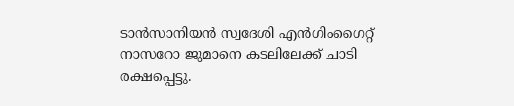ടാൻസാനിയൻ സ്വദേശി എൻഗിംഗൈറ്റ് നാസറോ ജുമാനെ കടലിലേക്ക് ചാടി രക്ഷപ്പെട്ടു.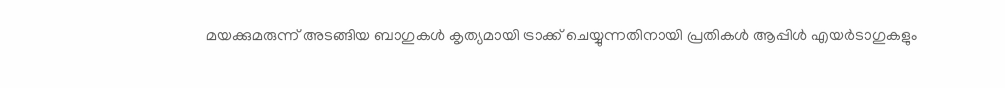മയക്കുമരുന്ന് അടങ്ങിയ ബാഗുകൾ കൃത്യമായി ട്രാക്ക് ചെയ്യുന്നതിനായി പ്രതികൾ ആപ്പിൾ എയർടാഗുകളും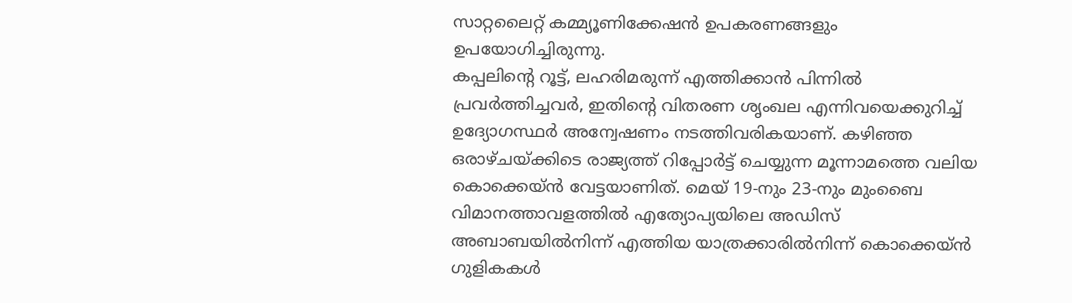സാറ്റലൈറ്റ് കമ്മ്യൂണിക്കേഷൻ ഉപകരണങ്ങളും ഉപയോഗിച്ചിരുന്നു.
കപ്പലിന്റെ റൂട്ട്, ലഹരിമരുന്ന് എത്തിക്കാൻ പിന്നിൽ പ്രവർത്തിച്ചവർ, ഇതിന്റെ വിതരണ ശൃംഖല എന്നിവയെക്കുറിച്ച് ഉദ്യോഗസ്ഥർ അന്വേഷണം നടത്തിവരികയാണ്. കഴിഞ്ഞ ഒരാഴ്ചയ്ക്കിടെ രാജ്യത്ത് റിപ്പോർട്ട് ചെയ്യുന്ന മൂന്നാമത്തെ വലിയ കൊക്കെയ്ൻ വേട്ടയാണിത്. മെയ് 19-നും 23-നും മുംബൈ വിമാനത്താവളത്തിൽ എത്യോപ്യയിലെ അഡിസ് അബാബയിൽനിന്ന് എത്തിയ യാത്രക്കാരിൽനിന്ന് കൊക്കെയ്ൻ ഗുളികകൾ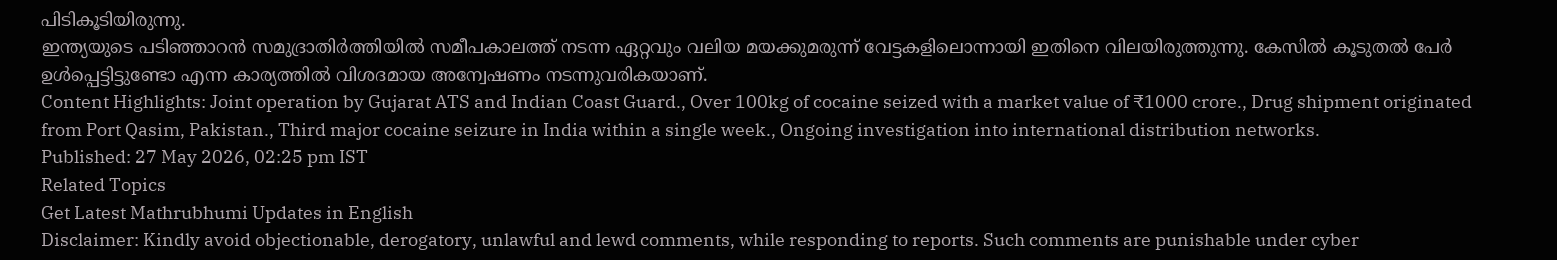പിടികൂടിയിരുന്നു.
ഇന്ത്യയുടെ പടിഞ്ഞാറൻ സമുദ്രാതിർത്തിയിൽ സമീപകാലത്ത് നടന്ന ഏറ്റവും വലിയ മയക്കുമരുന്ന് വേട്ടകളിലൊന്നായി ഇതിനെ വിലയിരുത്തുന്നു. കേസിൽ കൂടുതൽ പേർ ഉൾപ്പെട്ടിട്ടുണ്ടോ എന്ന കാര്യത്തിൽ വിശദമായ അന്വേഷണം നടന്നുവരികയാണ്.
Content Highlights: Joint operation by Gujarat ATS and Indian Coast Guard., Over 100kg of cocaine seized with a market value of ₹1000 crore., Drug shipment originated from Port Qasim, Pakistan., Third major cocaine seizure in India within a single week., Ongoing investigation into international distribution networks.
Published: 27 May 2026, 02:25 pm IST
Related Topics
Get Latest Mathrubhumi Updates in English
Disclaimer: Kindly avoid objectionable, derogatory, unlawful and lewd comments, while responding to reports. Such comments are punishable under cyber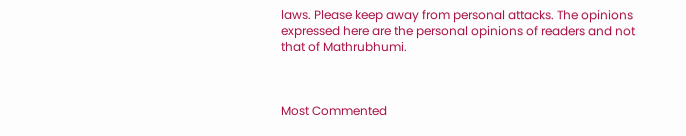laws. Please keep away from personal attacks. The opinions expressed here are the personal opinions of readers and not that of Mathrubhumi.



Most Commented